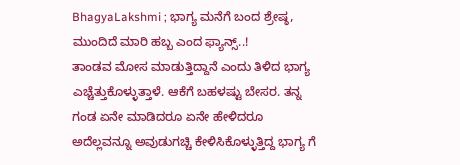BhagyaLakshmi ; ಭಾಗ್ಯ ಮನೆಗೆ ಬಂದ ಶ್ರೇಷ್ಠ, ಮುಂದಿದೆ ಮಾರಿ ಹಬ್ಬ ಎಂದ ಫ್ಯಾನ್ಸ್..!
ತಾಂಡವ ಮೋಸ ಮಾಡುತ್ತಿದ್ದಾನೆ ಎಂದು ತಿಳಿದ ಭಾಗ್ಯ ಎಚ್ಚೆತ್ತುಕೊಳ್ಳುತ್ತಾಳೆ. ಆಕೆಗೆ ಬಹಳಷ್ಟು ಬೇಸರ. ತನ್ನ ಗಂಡ ಏನೇ ಮಾಡಿದರೂ ಏನೇ ಹೇಳಿದರೂ ಅದೆಲ್ಲವನ್ನೂ ಅವುಡುಗಚ್ಚಿ ಕೇಳಿಸಿಕೊಳ್ಳುತ್ತಿದ್ದ ಭಾಗ್ಯ ಗೆ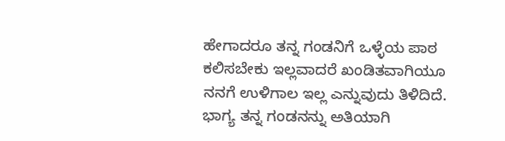ಹೇಗಾದರೂ ತನ್ನ ಗಂಡನಿಗೆ ಒಳ್ಳೆಯ ಪಾಠ ಕಲಿಸಬೇಕು ಇಲ್ಲವಾದರೆ ಖಂಡಿತವಾಗಿಯೂ ನನಗೆ ಉಳಿಗಾಲ ಇಲ್ಲ ಎನ್ನುವುದು ತಿಳಿದಿದೆ. ಭಾಗ್ಯ ತನ್ನ ಗಂಡನನ್ನು ಅತಿಯಾಗಿ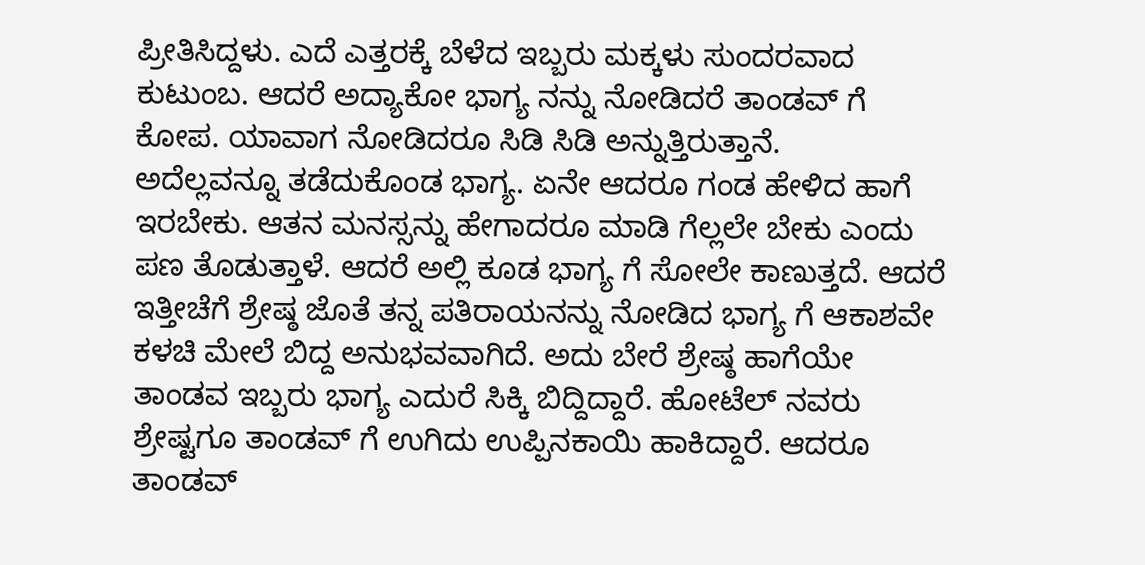ಪ್ರೀತಿಸಿದ್ದಳು. ಎದೆ ಎತ್ತರಕ್ಕೆ ಬೆಳೆದ ಇಬ್ಬರು ಮಕ್ಕಳು ಸುಂದರವಾದ ಕುಟುಂಬ. ಆದರೆ ಅದ್ಯಾಕೋ ಭಾಗ್ಯ ನನ್ನು ನೋಡಿದರೆ ತಾಂಡವ್ ಗೆ ಕೋಪ. ಯಾವಾಗ ನೋಡಿದರೂ ಸಿಡಿ ಸಿಡಿ ಅನ್ನುತ್ತಿರುತ್ತಾನೆ.
ಅದೆಲ್ಲವನ್ನೂ ತಡೆದುಕೊಂಡ ಭಾಗ್ಯ. ಏನೇ ಆದರೂ ಗಂಡ ಹೇಳಿದ ಹಾಗೆ ಇರಬೇಕು. ಆತನ ಮನಸ್ಸನ್ನು ಹೇಗಾದರೂ ಮಾಡಿ ಗೆಲ್ಲಲೇ ಬೇಕು ಎಂದು ಪಣ ತೊಡುತ್ತಾಳೆ. ಆದರೆ ಅಲ್ಲಿ ಕೂಡ ಭಾಗ್ಯ ಗೆ ಸೋಲೇ ಕಾಣುತ್ತದೆ. ಆದರೆ ಇತ್ತೀಚೆಗೆ ಶ್ರೇಷ್ಠ ಜೊತೆ ತನ್ನ ಪತಿರಾಯನನ್ನು ನೋಡಿದ ಭಾಗ್ಯ ಗೆ ಆಕಾಶವೇ ಕಳಚಿ ಮೇಲೆ ಬಿದ್ದ ಅನುಭವವಾಗಿದೆ. ಅದು ಬೇರೆ ಶ್ರೇಷ್ಠ ಹಾಗೆಯೇ ತಾಂಡವ ಇಬ್ಬರು ಭಾಗ್ಯ ಎದುರೆ ಸಿಕ್ಕಿ ಬಿದ್ದಿದ್ದಾರೆ. ಹೋಟೆಲ್ ನವರು ಶ್ರೇಷ್ಟಗೂ ತಾಂಡವ್ ಗೆ ಉಗಿದು ಉಪ್ಪಿನಕಾಯಿ ಹಾಕಿದ್ದಾರೆ. ಆದರೂ ತಾಂಡವ್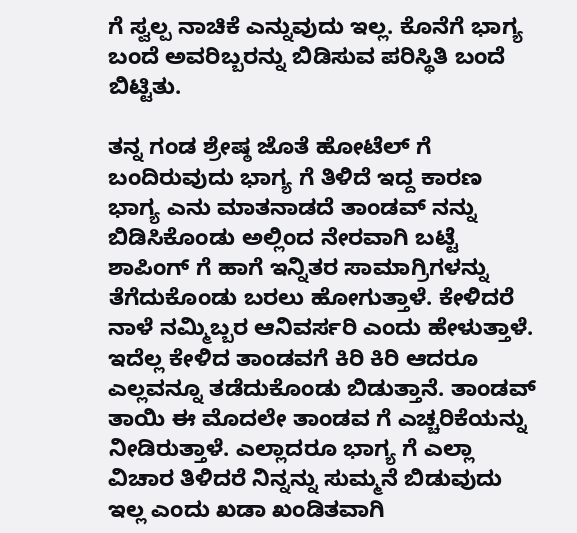ಗೆ ಸ್ವಲ್ಪ ನಾಚಿಕೆ ಎನ್ನುವುದು ಇಲ್ಲ. ಕೊನೆಗೆ ಭಾಗ್ಯ ಬಂದೆ ಅವರಿಬ್ಬರನ್ನು ಬಿಡಿಸುವ ಪರಿಸ್ಥಿತಿ ಬಂದೆ ಬಿಟ್ಟಿತು.

ತನ್ನ ಗಂಡ ಶ್ರೇಷ್ಠ ಜೊತೆ ಹೋಟೆಲ್ ಗೆ ಬಂದಿರುವುದು ಭಾಗ್ಯ ಗೆ ತಿಳಿದೆ ಇದ್ದ ಕಾರಣ ಭಾಗ್ಯ ಎನು ಮಾತನಾಡದೆ ತಾಂಡವ್ ನನ್ನು ಬಿಡಿಸಿಕೊಂಡು ಅಲ್ಲಿಂದ ನೇರವಾಗಿ ಬಟ್ಟೆ ಶಾಪಿಂಗ್ ಗೆ ಹಾಗೆ ಇನ್ನಿತರ ಸಾಮಾಗ್ರಿಗಳನ್ನು ತೆಗೆದುಕೊಂಡು ಬರಲು ಹೋಗುತ್ತಾಳೆ. ಕೇಳಿದರೆ ನಾಳೆ ನಮ್ಮಿಬ್ಬರ ಆನಿವರ್ಸರಿ ಎಂದು ಹೇಳುತ್ತಾಳೆ. ಇದೆಲ್ಲ ಕೇಳಿದ ತಾಂಡವಗೆ ಕಿರಿ ಕಿರಿ ಆದರೂ ಎಲ್ಲವನ್ನೂ ತಡೆದುಕೊಂಡು ಬಿಡುತ್ತಾನೆ. ತಾಂಡವ್ ತಾಯಿ ಈ ಮೊದಲೇ ತಾಂಡವ ಗೆ ಎಚ್ಚರಿಕೆಯನ್ನು ನೀಡಿರುತ್ತಾಳೆ. ಎಲ್ಲಾದರೂ ಭಾಗ್ಯ ಗೆ ಎಲ್ಲಾ ವಿಚಾರ ತಿಳಿದರೆ ನಿನ್ನನ್ನು ಸುಮ್ಮನೆ ಬಿಡುವುದು ಇಲ್ಲ ಎಂದು ಖಡಾ ಖಂಡಿತವಾಗಿ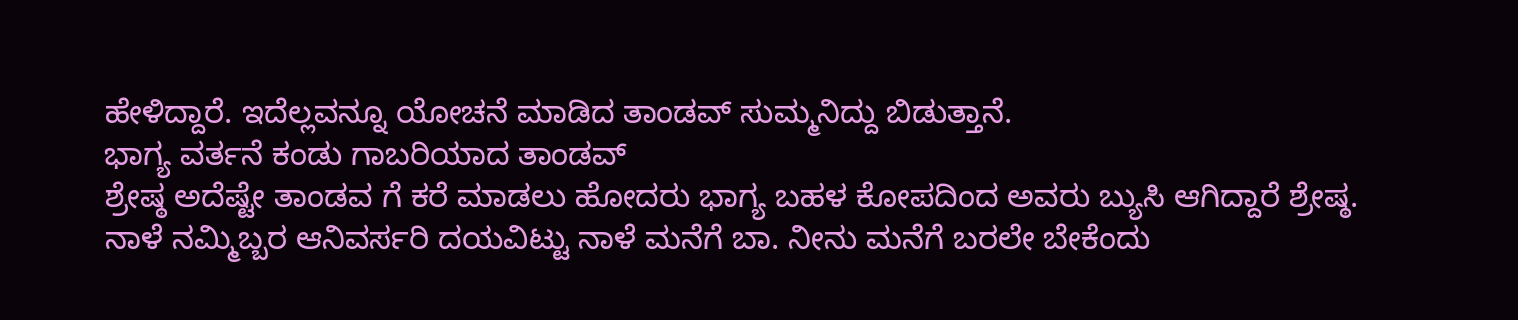ಹೇಳಿದ್ದಾರೆ. ಇದೆಲ್ಲವನ್ನೂ ಯೋಚನೆ ಮಾಡಿದ ತಾಂಡವ್ ಸುಮ್ಮನಿದ್ದು ಬಿಡುತ್ತಾನೆ.
ಭಾಗ್ಯ ವರ್ತನೆ ಕಂಡು ಗಾಬರಿಯಾದ ತಾಂಡವ್
ಶ್ರೇಷ್ಠ ಅದೆಷ್ಟೇ ತಾಂಡವ ಗೆ ಕರೆ ಮಾಡಲು ಹೋದರು ಭಾಗ್ಯ ಬಹಳ ಕೋಪದಿಂದ ಅವರು ಬ್ಯುಸಿ ಆಗಿದ್ದಾರೆ ಶ್ರೇಷ್ಠ. ನಾಳೆ ನಮ್ಮಿಬ್ಬರ ಆನಿವರ್ಸರಿ ದಯವಿಟ್ಟು ನಾಳೆ ಮನೆಗೆ ಬಾ. ನೀನು ಮನೆಗೆ ಬರಲೇ ಬೇಕೆಂದು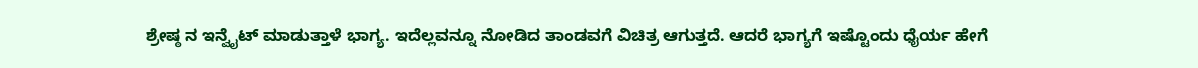ಶ್ರೇಷ್ಠ ನ ಇನ್ವೈಟ್ ಮಾಡುತ್ತಾಳೆ ಭಾಗ್ಯ. ಇದೆಲ್ಲವನ್ನೂ ನೋಡಿದ ತಾಂಡವಗೆ ವಿಚಿತ್ರ ಆಗುತ್ತದೆ. ಆದರೆ ಭಾಗ್ಯಗೆ ಇಷ್ಟೊಂದು ಧೈರ್ಯ ಹೇಗೆ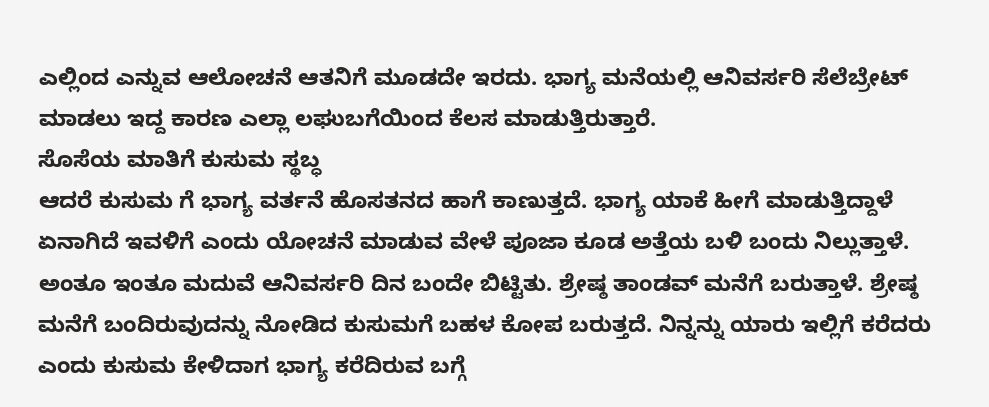ಎಲ್ಲಿಂದ ಎನ್ನುವ ಆಲೋಚನೆ ಆತನಿಗೆ ಮೂಡದೇ ಇರದು. ಭಾಗ್ಯ ಮನೆಯಲ್ಲಿ ಆನಿವರ್ಸರಿ ಸೆಲೆಬ್ರೇಟ್ ಮಾಡಲು ಇದ್ದ ಕಾರಣ ಎಲ್ಲಾ ಲಘುಬಗೆಯಿಂದ ಕೆಲಸ ಮಾಡುತ್ತಿರುತ್ತಾರೆ.
ಸೊಸೆಯ ಮಾತಿಗೆ ಕುಸುಮ ಸ್ಥಬ್ಧ
ಆದರೆ ಕುಸುಮ ಗೆ ಭಾಗ್ಯ ವರ್ತನೆ ಹೊಸತನದ ಹಾಗೆ ಕಾಣುತ್ತದೆ. ಭಾಗ್ಯ ಯಾಕೆ ಹೀಗೆ ಮಾಡುತ್ತಿದ್ದಾಳೆ ಏನಾಗಿದೆ ಇವಳಿಗೆ ಎಂದು ಯೋಚನೆ ಮಾಡುವ ವೇಳೆ ಪೂಜಾ ಕೂಡ ಅತ್ತೆಯ ಬಳಿ ಬಂದು ನಿಲ್ಲುತ್ತಾಳೆ. ಅಂತೂ ಇಂತೂ ಮದುವೆ ಆನಿವರ್ಸರಿ ದಿನ ಬಂದೇ ಬಿಟ್ಟಿತು. ಶ್ರೇಷ್ಠ ತಾಂಡವ್ ಮನೆಗೆ ಬರುತ್ತಾಳೆ. ಶ್ರೇಷ್ಠ ಮನೆಗೆ ಬಂದಿರುವುದನ್ನು ನೋಡಿದ ಕುಸುಮಗೆ ಬಹಳ ಕೋಪ ಬರುತ್ತದೆ. ನಿನ್ನನ್ನು ಯಾರು ಇಲ್ಲಿಗೆ ಕರೆದರು ಎಂದು ಕುಸುಮ ಕೇಳಿದಾಗ ಭಾಗ್ಯ ಕರೆದಿರುವ ಬಗ್ಗೆ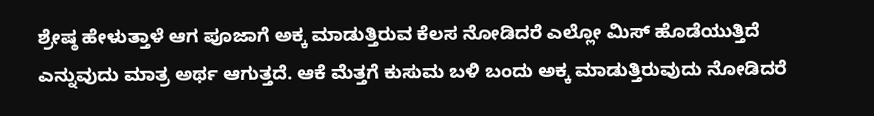ಶ್ರೇಷ್ಠ ಹೇಳುತ್ತಾಳೆ ಆಗ ಪೂಜಾಗೆ ಅಕ್ಕ ಮಾಡುತ್ತಿರುವ ಕೆಲಸ ನೋಡಿದರೆ ಎಲ್ಲೋ ಮಿಸ್ ಹೊಡೆಯುತ್ತಿದೆ ಎನ್ನುವುದು ಮಾತ್ರ ಅರ್ಥ ಆಗುತ್ತದೆ. ಆಕೆ ಮೆತ್ತಗೆ ಕುಸುಮ ಬಳಿ ಬಂದು ಅಕ್ಕ ಮಾಡುತ್ತಿರುವುದು ನೋಡಿದರೆ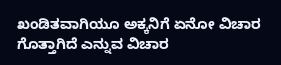ಖಂಡಿತವಾಗಿಯೂ ಅಕ್ಕನಿಗೆ ಏನೋ ವಿಚಾರ ಗೊತ್ತಾಗಿದೆ ಎನ್ನುವ ವಿಚಾರ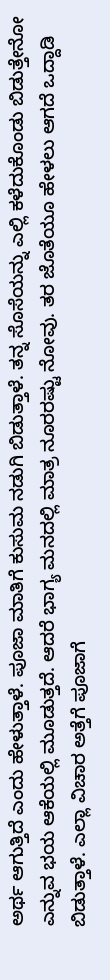ಅರ್ಥ ಆಗುತ್ತಿದೆ ಎಂದು ಹೇಳುತ್ತಾಳೆ. ಪೂಜಾ ಮಾತಿಗೆ ಕುಸುಮ ನಡುಗಿ ಬಿಡುತ್ತಾಳೆ. ತನ್ನ ಸೊಸೆಯನ್ನು ಎಲ್ಲಿ ಕಳೆದುಕೊಂಡು ಬಿಡುತ್ತೇನೋ ಎನ್ನುವ ಭಯ ಆಕೆಯಲ್ಲಿ ಮೂಡುತ್ತದೆ. ಆದರೆ ಭಾಗ್ಯ ಮನದಲ್ಲಿ ಮಾತ್ರ ನೂರರಷ್ಟು ನೋವು. ತರ ಜೊತೆಯೂ ಹೇಳಲು ಆಗದೆ ಒದ್ದಾಡಿ ಬಿಡುತ್ತಾಳೆ. ಎಲ್ಲಾ ವಿಚಾರ ಅತ್ತೆಗೆ ಪೂಜಾಗೆ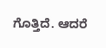ಗೊತ್ತಿದೆ. ಆದರೆ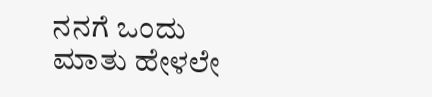ನನಗೆ ಒಂದು ಮಾತು ಹೇಳಲೇ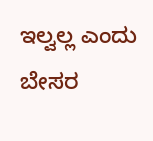ಇಲ್ವಲ್ಲ ಎಂದು ಬೇಸರ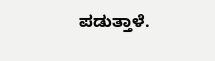ಪಡುತ್ತಾಳೆ.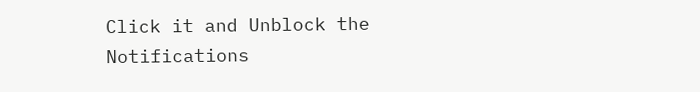Click it and Unblock the Notifications